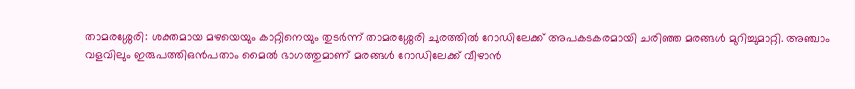താമരശ്ശേരി: ശക്തമായ മഴയെയും കാറ്റിനെയും തുടർന്ന് താമരശ്ശേരി ചുരത്തിൽ റോഡിലേക്ക് അപകടകരമായി ചരിഞ്ഞ മരങ്ങൾ മുറിച്ചുമാറ്റി. അഞ്ചാം വളവിലും ഇരുപത്തിഒൻപതാം മൈൽ ഭാഗത്തുമാണ് മരങ്ങൾ റോഡിലേക്ക് വീഴാൻ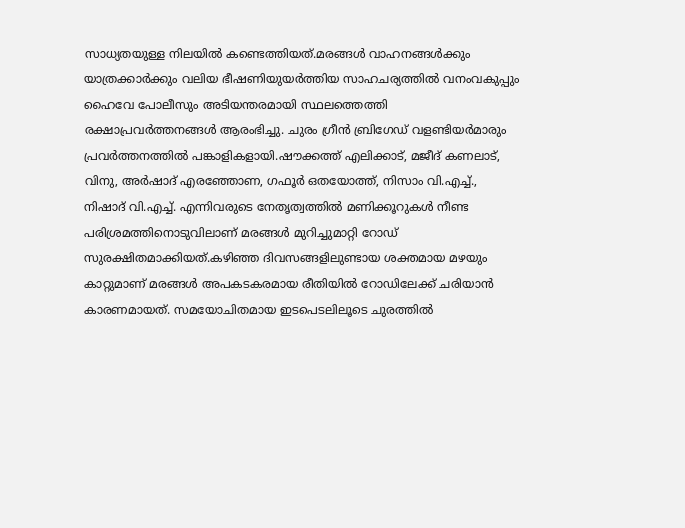സാധ്യതയുള്ള നിലയിൽ കണ്ടെത്തിയത്.മരങ്ങൾ വാഹനങ്ങൾക്കും യാത്രക്കാർക്കും വലിയ ഭീഷണിയുയർത്തിയ സാഹചര്യത്തിൽ വനംവകുപ്പും ഹൈവേ പോലീസും അടിയന്തരമായി സ്ഥലത്തെത്തി രക്ഷാപ്രവർത്തനങ്ങൾ ആരംഭിച്ചു. ചുരം ഗ്രീൻ ബ്രിഗേഡ് വളണ്ടിയർമാരും പ്രവർത്തനത്തിൽ പങ്കാളികളായി.ഷൗക്കത്ത് എലിക്കാട്, മജീദ് കണലാട്, വിനു, അർഷാദ് എരഞ്ഞോണ, ഗഫൂർ ഒതയോത്ത്, നിസാം വി.എച്ച്., നിഷാദ് വി.എച്ച്. എന്നിവരുടെ നേതൃത്വത്തിൽ മണിക്കൂറുകൾ നീണ്ട പരിശ്രമത്തിനൊടുവിലാണ് മരങ്ങൾ മുറിച്ചുമാറ്റി റോഡ് സുരക്ഷിതമാക്കിയത്.കഴിഞ്ഞ ദിവസങ്ങളിലുണ്ടായ ശക്തമായ മഴയും കാറ്റുമാണ് മരങ്ങൾ അപകടകരമായ രീതിയിൽ റോഡിലേക്ക് ചരിയാൻ കാരണമായത്. സമയോചിതമായ ഇടപെടലിലൂടെ ചുരത്തിൽ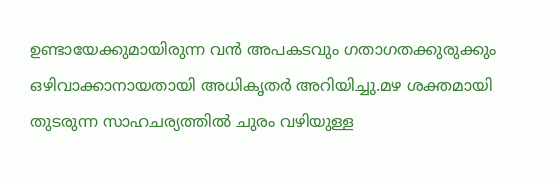ഉണ്ടായേക്കുമായിരുന്ന വൻ അപകടവും ഗതാഗതക്കുരുക്കും ഒഴിവാക്കാനായതായി അധികൃതർ അറിയിച്ചു.മഴ ശക്തമായി തുടരുന്ന സാഹചര്യത്തിൽ ചുരം വഴിയുള്ള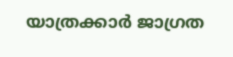യാത്രക്കാർ ജാഗ്രത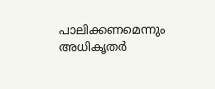പാലിക്കണമെന്നും അധികൃതർ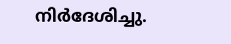നിർദേശിച്ചു.